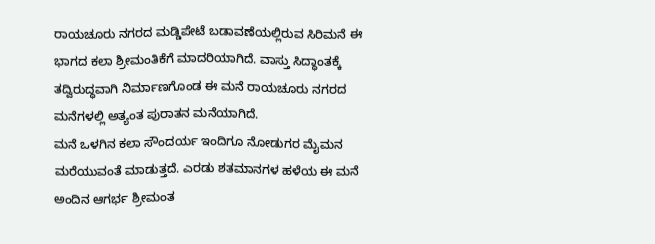ರಾಯಚೂರು ನಗರದ ಮಡ್ಡಿಪೇಟೆ ಬಡಾವಣೆಯಲ್ಲಿರುವ ಸಿರಿಮನೆ ಈ ಭಾಗದ ಕಲಾ ಶ್ರೀಮಂತಿಕೆಗೆ ಮಾದರಿಯಾಗಿದೆ. ವಾಸ್ತು ಸಿದ್ಧಾಂತಕ್ಕೆ ತದ್ವಿರುದ್ಧವಾಗಿ ನಿರ್ಮಾಣಗೊಂಡ ಈ ಮನೆ ರಾಯಚೂರು ನಗರದ ಮನೆಗಳಲ್ಲಿ ಅತ್ಯಂತ ಪುರಾತನ ಮನೆಯಾಗಿದೆ.
ಮನೆ ಒಳಗಿನ ಕಲಾ ಸೌಂದರ್ಯ ಇಂದಿಗೂ ನೋಡುಗರ ಮೈಮನ ಮರೆಯುವಂತೆ ಮಾಡುತ್ತದೆ. ಎರಡು ಶತಮಾನಗಳ ಹಳೆಯ ಈ ಮನೆ ಅಂದಿನ ಆಗರ್ಭ ಶ್ರೀಮಂತ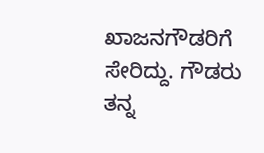ಖಾಜನಗೌಡರಿಗೆ ಸೇರಿದ್ದು. ಗೌಡರು ತನ್ನ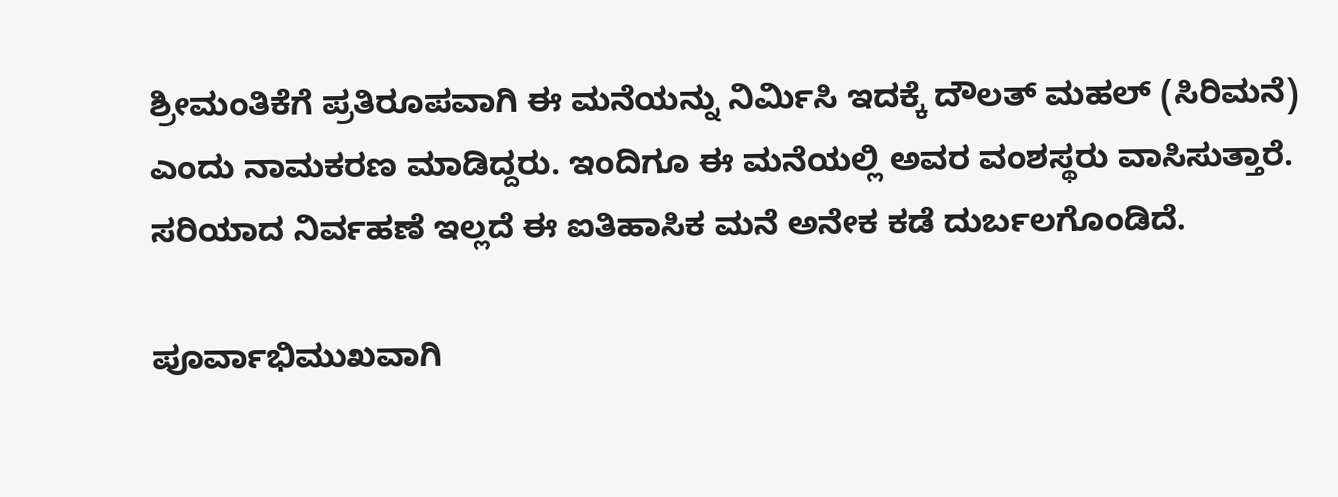ಶ್ರೀಮಂತಿಕೆಗೆ ಪ್ರತಿರೂಪವಾಗಿ ಈ ಮನೆಯನ್ನು ನಿರ್ಮಿಸಿ ಇದಕ್ಕೆ ದೌಲತ್ ಮಹಲ್ (ಸಿರಿಮನೆ) ಎಂದು ನಾಮಕರಣ ಮಾಡಿದ್ದರು. ಇಂದಿಗೂ ಈ ಮನೆಯಲ್ಲಿ ಅವರ ವಂಶಸ್ಥರು ವಾಸಿಸುತ್ತಾರೆ. ಸರಿಯಾದ ನಿರ್ವಹಣೆ ಇಲ್ಲದೆ ಈ ಐತಿಹಾಸಿಕ ಮನೆ ಅನೇಕ ಕಡೆ ದುರ್ಬಲಗೊಂಡಿದೆ.

ಪೂರ್ವಾಭಿಮುಖವಾಗಿ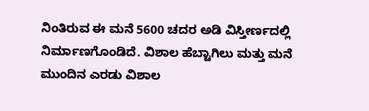ನಿಂತಿರುವ ಈ ಮನೆ 5600 ಚದರ ಅಡಿ ವಿಸ್ತೀರ್ಣದಲ್ಲಿ ನಿರ್ಮಾಣಗೊಂಡಿದೆ. ವಿಶಾಲ ಹೆಬ್ಟಾಗಿಲು ಮತ್ತು ಮನೆ ಮುಂದಿನ ಎರಡು ವಿಶಾಲ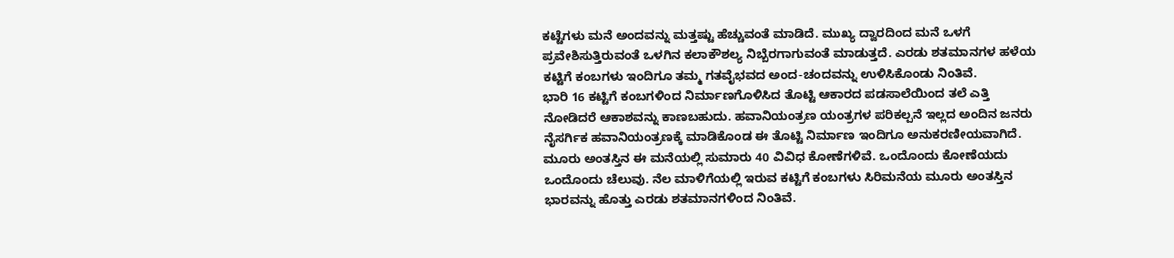ಕಟ್ಟೆಗಳು ಮನೆ ಅಂದವನ್ನು ಮತ್ತಷ್ಟು ಹೆಚ್ಚುವಂತೆ ಮಾಡಿದೆ. ಮುಖ್ಯ ದ್ವಾರದಿಂದ ಮನೆ ಒಳಗೆ ಪ್ರವೇಶಿಸುತ್ತಿರುವಂತೆ ಒಳಗಿನ ಕಲಾಕೌಶಲ್ಯ ನಿಬ್ಬೆರಗಾಗುವಂತೆ ಮಾಡುತ್ತದೆ. ಎರಡು ಶತಮಾನಗಳ ಹಳೆಯ ಕಟ್ಟಿಗೆ ಕಂಬಗಳು ಇಂದಿಗೂ ತಮ್ಮ ಗತವೈಭವದ ಅಂದ-ಚಂದವನ್ನು ಉಳಿಸಿಕೊಂಡು ನಿಂತಿವೆ.
ಭಾರಿ 16 ಕಟ್ಟಿಗೆ ಕಂಬಗಳಿಂದ ನಿರ್ಮಾಣಗೊಳಿಸಿದ ತೊಟ್ಟಿ ಆಕಾರದ ಪಡಸಾಲೆಯಿಂದ ತಲೆ ಎತ್ತಿ ನೋಡಿದರೆ ಆಕಾಶವನ್ನು ಕಾಣಬಹುದು. ಹವಾನಿಯಂತ್ರಣ ಯಂತ್ರಗಳ ಪರಿಕಲ್ಪನೆ ಇಲ್ಲದ ಅಂದಿನ ಜನರು ನೈಸರ್ಗಿಕ ಹವಾನಿಯಂತ್ರಣಕ್ಕೆ ಮಾಡಿಕೊಂಡ ಈ ತೊಟ್ಟಿ ನಿರ್ಮಾಣ ಇಂದಿಗೂ ಅನುಕರಣೀಯವಾಗಿದೆ.
ಮೂರು ಅಂತಸ್ತಿನ ಈ ಮನೆಯಲ್ಲಿ ಸುಮಾರು 40 ವಿವಿಧ ಕೋಣೆಗಳಿವೆ. ಒಂದೊಂದು ಕೋಣೆಯದು ಒಂದೊಂದು ಚೆಲುವು. ನೆಲ ಮಾಳಿಗೆಯಲ್ಲಿ ಇರುವ ಕಟ್ಟಿಗೆ ಕಂಬಗಳು ಸಿರಿಮನೆಯ ಮೂರು ಅಂತಸ್ತಿನ ಭಾರವನ್ನು ಹೊತ್ತು ಎರಡು ಶತಮಾನಗಳಿಂದ ನಿಂತಿವೆ.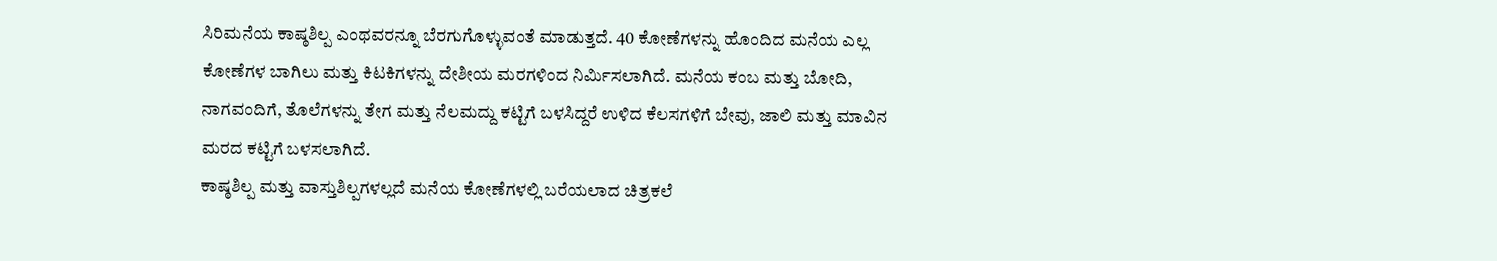ಸಿರಿಮನೆಯ ಕಾಷ್ಠಶಿಲ್ಪ ಎಂಥವರನ್ನೂ ಬೆರಗುಗೊಳ್ಳುವಂತೆ ಮಾಡುತ್ತದೆ. 40 ಕೋಣೆಗಳನ್ನು ಹೊಂದಿದ ಮನೆಯ ಎಲ್ಲ ಕೋಣೆಗಳ ಬಾಗಿಲು ಮತ್ತು ಕಿಟಕಿಗಳನ್ನು ದೇಶೀಯ ಮರಗಳಿಂದ ನಿರ್ಮಿಸಲಾಗಿದೆ. ಮನೆಯ ಕಂಬ ಮತ್ತು ಬೋದಿ, ನಾಗವಂದಿಗೆ, ತೊಲೆಗಳನ್ನು ತೇಗ ಮತ್ತು ನೆಲಮದ್ದು ಕಟ್ಟಿಗೆ ಬಳಸಿದ್ದರೆ ಉಳಿದ ಕೆಲಸಗಳಿಗೆ ಬೇವು, ಜಾಲಿ ಮತ್ತು ಮಾವಿನ ಮರದ ಕಟ್ಟಿಗೆ ಬಳಸಲಾಗಿದೆ.
ಕಾಷ್ಠಶಿಲ್ಪ ಮತ್ತು ವಾಸ್ತುಶಿಲ್ಪಗಳಲ್ಲದೆ ಮನೆಯ ಕೋಣೆಗಳಲ್ಲಿ ಬರೆಯಲಾದ ಚಿತ್ರಕಲೆ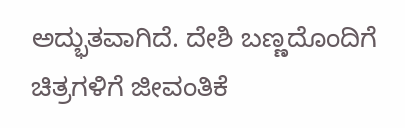ಅದ್ಭುತವಾಗಿದೆ. ದೇಶಿ ಬಣ್ಣದೊಂದಿಗೆ ಚಿತ್ರಗಳಿಗೆ ಜೀವಂತಿಕೆ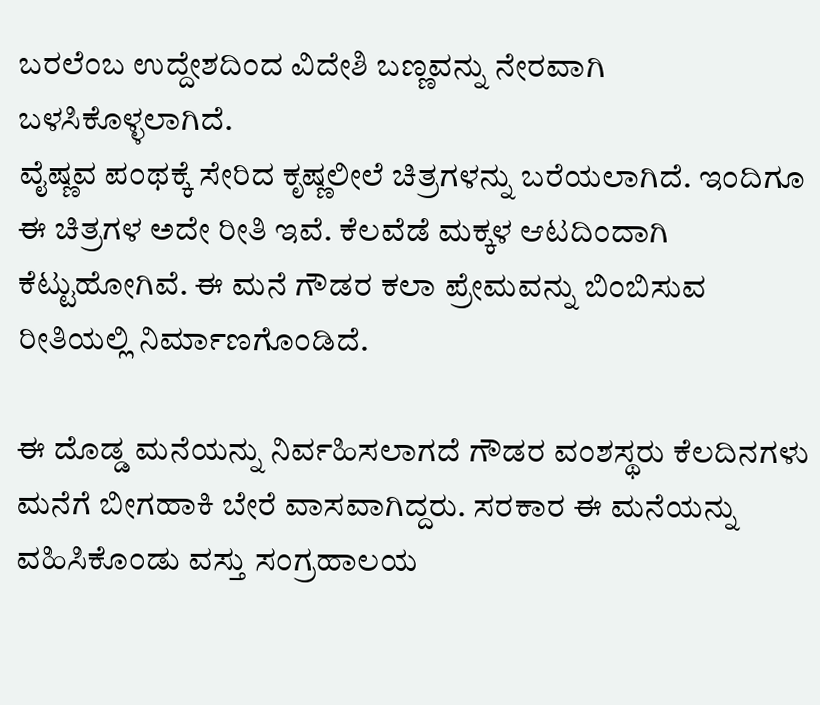ಬರಲೆಂಬ ಉದ್ದೇಶದಿಂದ ವಿದೇಶಿ ಬಣ್ಣವನ್ನು ನೇರವಾಗಿ ಬಳಸಿಕೊಳ್ಳಲಾಗಿದೆ.
ವೈಷ್ಣವ ಪಂಥಕ್ಕೆ ಸೇರಿದ ಕೃಷ್ಣಲೀಲೆ ಚಿತ್ರಗಳನ್ನು ಬರೆಯಲಾಗಿದೆ. ಇಂದಿಗೂ ಈ ಚಿತ್ರಗಳ ಅದೇ ರೀತಿ ಇವೆ. ಕೆಲವೆಡೆ ಮಕ್ಕಳ ಆಟದಿಂದಾಗಿ ಕೆಟ್ಟುಹೋಗಿವೆ. ಈ ಮನೆ ಗೌಡರ ಕಲಾ ಪ್ರೇಮವನ್ನು ಬಿಂಬಿಸುವ ರೀತಿಯಲ್ಲಿ ನಿರ್ಮಾಣಗೊಂಡಿದೆ.

ಈ ದೊಡ್ಡ ಮನೆಯನ್ನು ನಿರ್ವಹಿಸಲಾಗದೆ ಗೌಡರ ವಂಶಸ್ಥರು ಕೆಲದಿನಗಳು ಮನೆಗೆ ಬೀಗಹಾಕಿ ಬೇರೆ ವಾಸವಾಗಿದ್ದರು. ಸರಕಾರ ಈ ಮನೆಯನ್ನು ವಹಿಸಿಕೊಂಡು ವಸ್ತು ಸಂಗ್ರಹಾಲಯ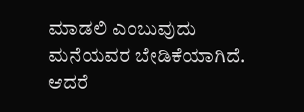ಮಾಡಲಿ ಎಂಬುವುದು ಮನೆಯವರ ಬೇಡಿಕೆಯಾಗಿದೆ. ಆದರೆ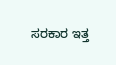ಸರಕಾರ ಇತ್ತ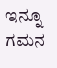ಇನ್ನೂ ಗಮನ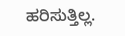ಹರಿಸುತ್ತಿಲ್ಲ.